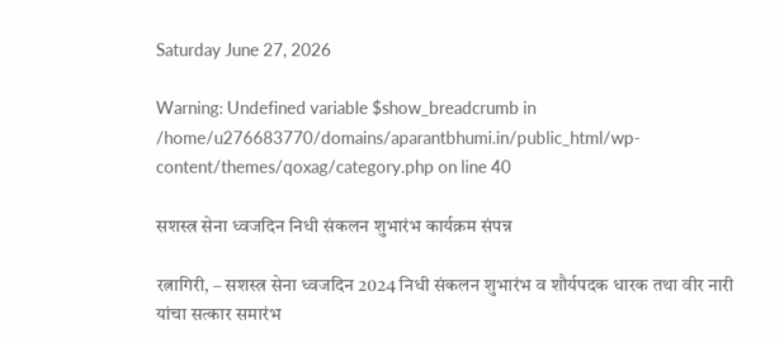Saturday June 27, 2026

Warning: Undefined variable $show_breadcrumb in /home/u276683770/domains/aparantbhumi.in/public_html/wp-content/themes/qoxag/category.php on line 40

सशस्त्र सेना ध्वजदिन निधी संकलन शुभारंभ कार्यक्रम संपन्न

रत्नागिरी, – सशस्त्र सेना ध्वजदिन 2024 निधी संकलन शुभारंभ व शौर्यपदक धारक तथा वीर नारी यांचा सत्कार समारंभ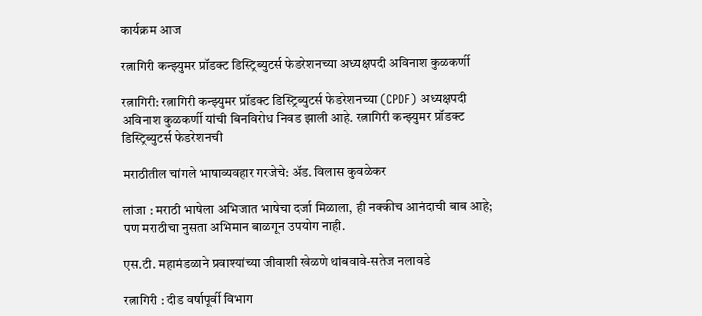कार्यक्रम आज

रत्नागिरी कन्झ्युमर प्रॉडक्ट डिस्ट्रिब्युटर्स फेडरेशनच्या अध्यक्षपदी अविनाश कुळकर्णी

रत्नागिरी: रत्नागिरी कन्झ्युमर प्रॉडक्ट डिस्ट्रिब्युटर्स फेडरेशनच्या (CPDF) अध्यक्षपदी अविनाश कुळकर्णी यांची बिनविरोध निवड झाली आहे. रत्नागिरी कन्झ्युमर प्रॉडक्ट डिस्ट्रिब्युटर्स फेडरेशनची

मराठीतील चांगले भाषाव्यवहार गरजेचे: अ‍ॅड. विलास कुवळेकर

लांजा : मराठी भाषेला अभिजात भाषेचा दर्जा मिळाला, ही नक्कीच आनंदाची बाब आहे; पण मराठीचा नुसता अभिमान बाळगून उपयोग नाही.

एस.टी. महामंडळाने प्रवाश्यांच्या जीवाशी खेळणे थांबवावे-सतेज नलावडे

रत्नागिरी : दीड वर्षापूर्वी विभाग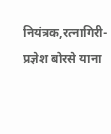नियंत्रक,रत्नागिरी-प्रज्ञेश बोरसे याना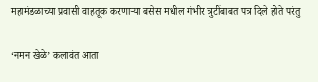महामंडळाच्या प्रवासी वाहतूक करणाऱ्या बसेस मधील गंभीर त्रुटींबाबत पत्र दिले होते परंतु

‘नमन खेळे’ कलावंत आता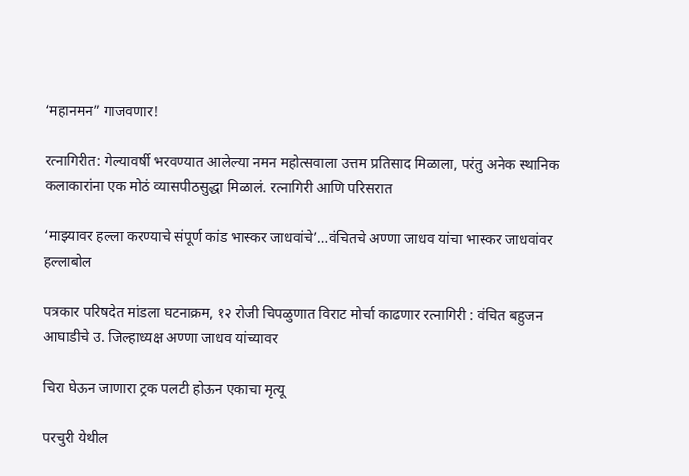‘महानमन” गाजवणार!

रत्नागिरीत: गेल्यावर्षी भरवण्यात आलेल्या नमन महोत्सवाला उत्तम प्रतिसाद मिळाला, परंतु अनेक स्थानिक कलाकारांना एक मोठं व्यासपीठसुद्धा मिळालं. रत्नागिरी आणि परिसरात

‘माझ्यावर हल्ला करण्याचे संपूर्ण कांड भास्कर जाधवांचे’…वंचितचे अण्णा जाधव यांचा भास्कर जाधवांवर हल्लाबोल

पत्रकार परिषदेत मांडला घटनाक्रम, १२ रोजी चिपळुणात विराट मोर्चा काढणार रत्नागिरी : वंचित बहुजन आघाडीचे उ. जिल्हाध्यक्ष अण्णा जाधव यांच्यावर

चिरा घेऊन जाणारा ट्रक पलटी होऊन एकाचा मृत्यू

परचुरी येथील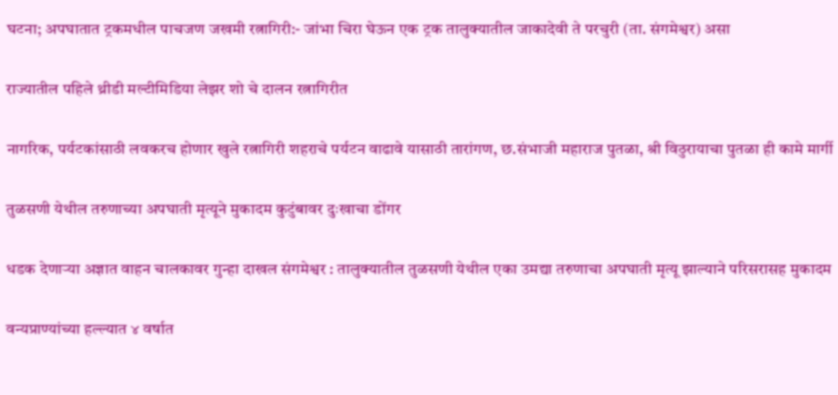घटना; अपघातात ट्रकमधील पाचजण जखमी रत्नागिरी:- जांभा चिरा घेऊन एक ट्रक तालुक्यातील जाकादेवी ते परचुरी (ता. संगमेश्वर) असा

राज्यातील पहिले थ्रीडी मल्टीमिडिया लेझर शो चे दालन रत्नागिरीत

नागरिक, पर्यटकांसाठी लवकरच होणार खुले रत्नागिरी शहराचे पर्यटन वाढावे यासाठी तारांगण, छ.संभाजी महाराज पुतळा, श्री विठुरायाचा पुतळा ही कामे मार्गी

तुळसणी येथील तरुणाच्या अपघाती मृत्यूने मुकादम कुटुंबावर दुःखाचा डोंगर

धडक देणाऱ्या अज्ञात वाहन चालकावर गुन्हा दाखल संगमेश्वर : तालुक्यातील तुळसणी येथील एका उमद्या तरुणाचा अपघाती मृत्यू झाल्याने परिसरासह मुकादम

वन्यप्राण्यांच्या हल्ल्यात ४ वर्षात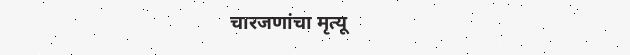चारजणांचा मृत्यू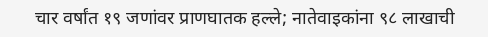चार वर्षांत १९ जणांवर प्राणघातक हल्ले; नातेवाइकांना ९८ लाखाची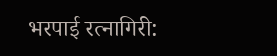भरपाई रत्नागिरी: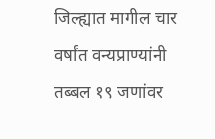जिल्ह्यात मागील चार वर्षांत वन्यप्राण्यांनी तब्बल १९ जणांवर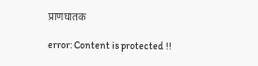प्राणघातक

error: Content is protected !!